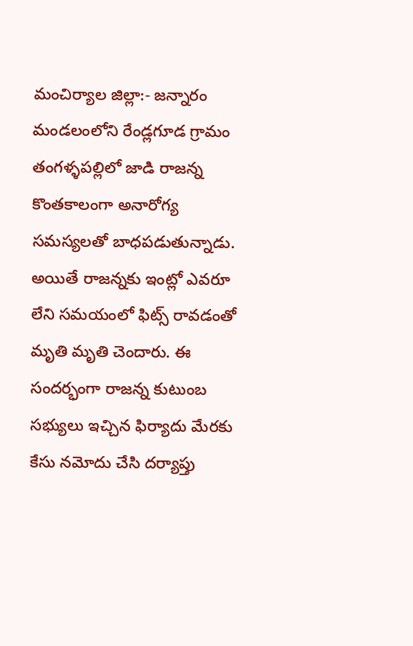మంచిర్యాల జిల్లా:- జన్నారం మండలంలోని రేండ్లగూడ గ్రామం తంగళ్ళపల్లిలో జాడి రాజన్న కొంతకాలంగా అనారోగ్య సమస్యలతో బాధపడుతున్నాడు. అయితే రాజన్నకు ఇంట్లో ఎవరూ లేని సమయంలో ఫిట్స్ రావడంతో మృతి మృతి చెందారు. ఈ సందర్భంగా రాజన్న కుటుంబ సభ్యులు ఇచ్చిన ఫిర్యాదు మేరకు కేసు నమోదు చేసి దర్యాప్తు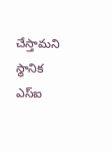చేస్తామని స్థానిక ఎస్ఐ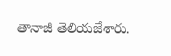తానాజీ తెలియజేశారు.